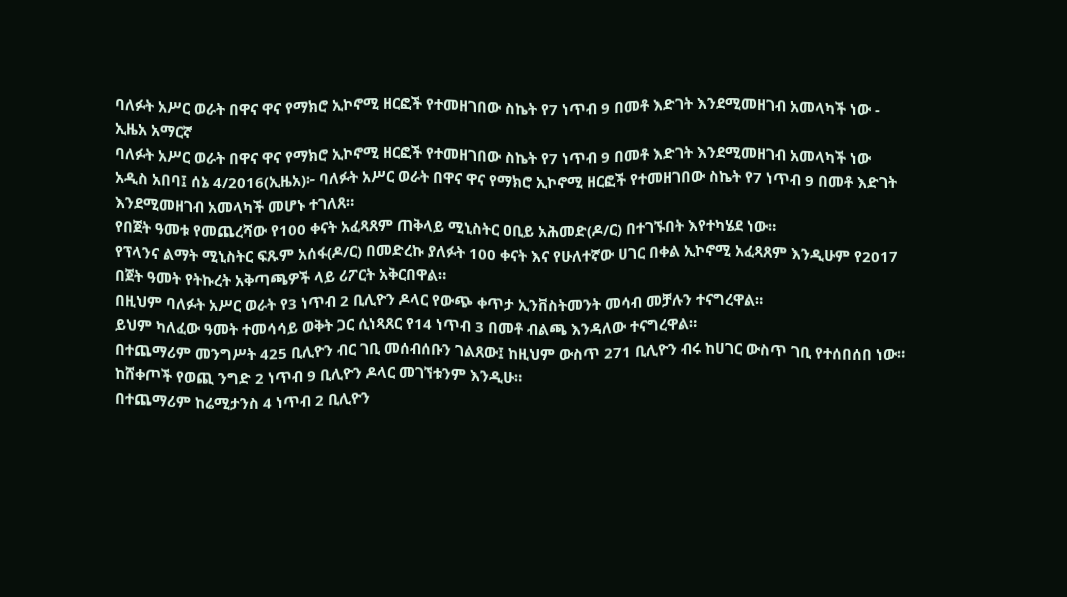ባለፉት አሥር ወራት በዋና ዋና የማክሮ ኢኮኖሚ ዘርፎች የተመዘገበው ስኬት የ7 ነጥብ 9 በመቶ እድገት እንደሚመዘገብ አመላካች ነው - ኢዜአ አማርኛ
ባለፉት አሥር ወራት በዋና ዋና የማክሮ ኢኮኖሚ ዘርፎች የተመዘገበው ስኬት የ7 ነጥብ 9 በመቶ እድገት እንደሚመዘገብ አመላካች ነው
አዲስ አበባ፤ ሰኔ 4/2016(ኢዜአ)፦ ባለፉት አሥር ወራት በዋና ዋና የማክሮ ኢኮኖሚ ዘርፎች የተመዘገበው ስኬት የ7 ነጥብ 9 በመቶ እድገት እንደሚመዘገብ አመላካች መሆኑ ተገለጸ።
የበጀት ዓመቱ የመጨረሻው የ100 ቀናት አፈጻጸም ጠቅላይ ሚኒስትር ዐቢይ አሕመድ(ዶ/ር) በተገኙበት እየተካሄደ ነው።
የፕላንና ልማት ሚኒስትር ፍጹም አሰፋ(ዶ/ር) በመድረኩ ያለፉት 100 ቀናት እና የሁለተኛው ሀገር በቀል ኢኮኖሚ አፈጻጸም እንዲሁም የ2017 በጀት ዓመት የትኩረት አቅጣጫዎች ላይ ሪፖርት አቅርበዋል።
በዚህም ባለፉት አሥር ወራት የ3 ነጥብ 2 ቢሊዮን ዶላር የውጭ ቀጥታ ኢንቨስትመንት መሳብ መቻሉን ተናግረዋል።
ይህም ካለፈው ዓመት ተመሳሳይ ወቅት ጋር ሲነጻጸር የ14 ነጥብ 3 በመቶ ብልጫ እንዳለው ተናግረዋል።
በተጨማሪም መንግሥት 425 ቢሊዮን ብር ገቢ መሰብሰቡን ገልጸው፤ ከዚህም ውስጥ 271 ቢሊዮን ብሩ ከሀገር ውስጥ ገቢ የተሰበሰበ ነው።
ከሸቀጦች የወጪ ንግድ 2 ነጥብ 9 ቢሊዮን ዶላር መገኘቱንም እንዲሁ።
በተጨማሪም ከሬሚታንስ 4 ነጥብ 2 ቢሊዮን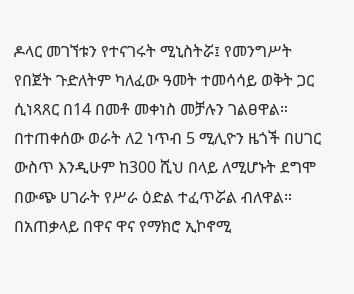ዶላር መገኘቱን የተናገሩት ሚኒስትሯ፤ የመንግሥት የበጀት ጉድለትም ካለፈው ዓመት ተመሳሳይ ወቅት ጋር ሲነጻጸር በ14 በመቶ መቀነስ መቻሉን ገልፀዋል።
በተጠቀሰው ወራት ለ2 ነጥብ 5 ሚሊዮን ዜጎች በሀገር ውስጥ እንዲሁም ከ300 ሺህ በላይ ለሚሆኑት ደግሞ በውጭ ሀገራት የሥራ ዕድል ተፈጥሯል ብለዋል።
በአጠቃላይ በዋና ዋና የማክሮ ኢኮኖሚ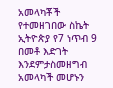አመላካቾች የተመዘገበው ስኬት ኢትዮጵያ የ7 ነጥብ 9 በመቶ እድገት እንደምታስመዘግብ አመላካች መሆኑን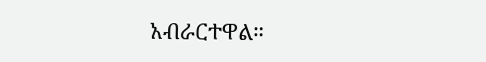አብራርተዋል።